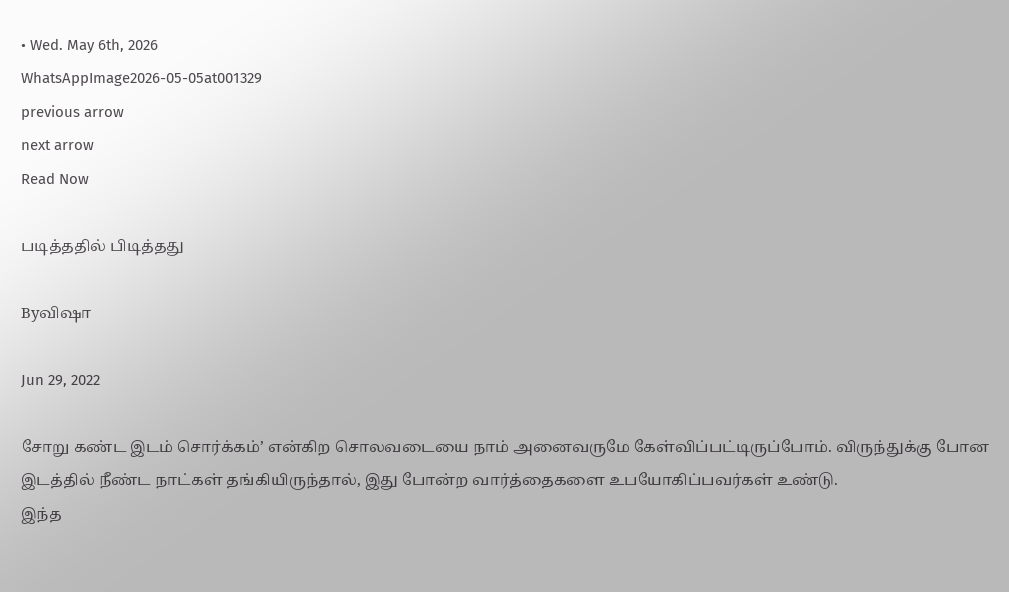• Wed. May 6th, 2026
WhatsAppImage2026-05-05at001329
previous arrow
next arrow
Read Now

படித்ததில் பிடித்தது

Byவிஷா

Jun 29, 2022

சோறு கண்ட இடம் சொர்க்கம்’ என்கிற சொலவடையை நாம் அனைவருமே கேள்விப்பட்டிருப்போம். விருந்துக்கு போன இடத்தில் நீண்ட நாட்கள் தங்கியிருந்தால், இது போன்ற வார்த்தைகளை உபயோகிப்பவர்கள் உண்டு.
இந்த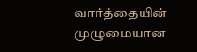வார்த்தையின் முழுமையான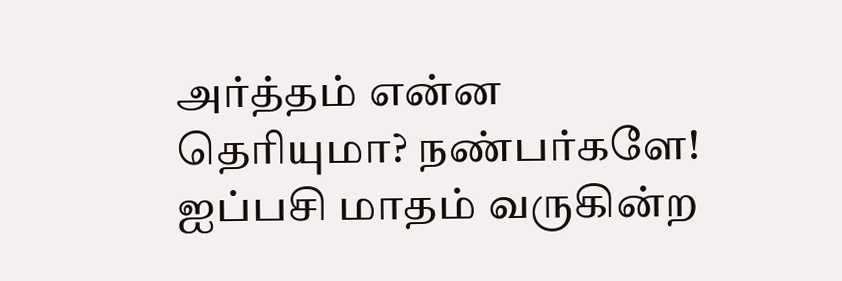அர்த்தம் என்ன தெரியுமா? நண்பர்களே!
ஐப்பசி மாதம் வருகின்ற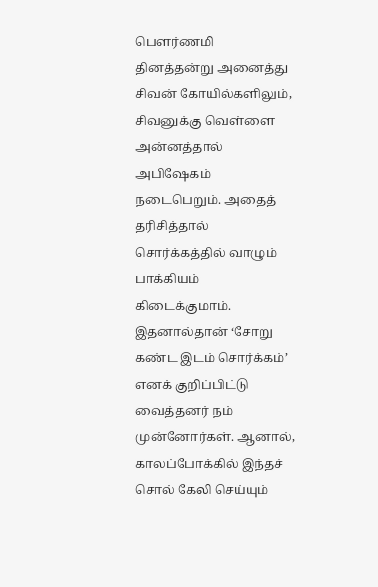பௌர்ணமி தினத்தன்று அனைத்து சிவன் கோயில்களிலும், சிவனுக்கு வெள்ளை அன்னத்தால் அபிஷேகம் நடைபெறும். அதைத் தரிசித்தால் சொர்க்கத்தில் வாழும் பாக்கியம் கிடைக்குமாம். இதனால்தான் ‘சோறு கண்ட இடம் சொர்க்கம்’ எனக் குறிப்பிட்டு வைத்தனர் நம் முன்னோர்கள். ஆனால், காலப்போக்கில் இந்தச் சொல் கேலி செய்யும்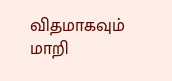விதமாகவும் மாறி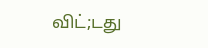விட்;டது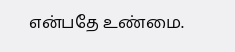என்பதே உண்மை.